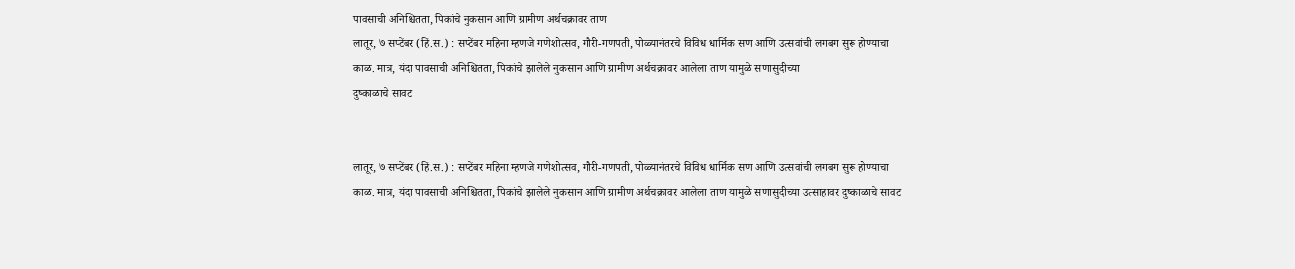पावसाची अनिश्चितता, पिकांचे नुकसान आणि ग्रामीण अर्थचक्रावर ताण
लातूर, ७ सप्टेंबर (हिं.स.) : सप्टेंबर महिना म्हणजे गणेशोत्सव, गौरी-गणपती, पोळ्यानंतरचे विविध धार्मिक सण आणि उत्सवांची लगबग सुरू होण्याचा काळ. मात्र, यंदा पावसाची अनिश्चितता, पिकांचे झालेले नुकसान आणि ग्रामीण अर्थचक्रावर आलेला ताण यामुळे सणासुदीच्या
दुष्काळाचे सावट


लातूर, ७ सप्टेंबर (हिं.स.) : सप्टेंबर महिना म्हणजे गणेशोत्सव, गौरी-गणपती, पोळ्यानंतरचे विविध धार्मिक सण आणि उत्सवांची लगबग सुरू होण्याचा काळ. मात्र, यंदा पावसाची अनिश्चितता, पिकांचे झालेले नुकसान आणि ग्रामीण अर्थचक्रावर आलेला ताण यामुळे सणासुदीच्या उत्साहावर दुष्काळाचे सावट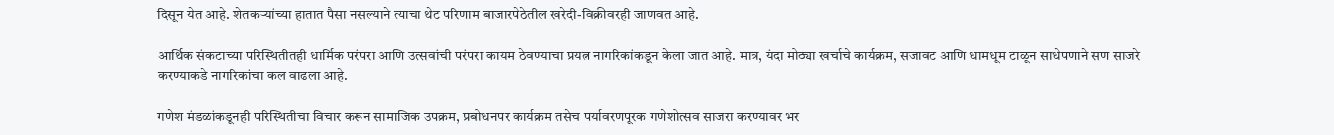दिसून येत आहे. शेतकऱ्यांच्या हातात पैसा नसल्याने त्याचा थेट परिणाम बाजारपेठेतील खरेदी-विक्रीवरही जाणवत आहे.

आर्थिक संकटाच्या परिस्थितीतही धार्मिक परंपरा आणि उत्सवांची परंपरा कायम ठेवण्याचा प्रयत्न नागरिकांकडून केला जात आहे. मात्र, यंदा मोठ्या खर्चाचे कार्यक्रम, सजावट आणि धामधूम टाळून साधेपणाने सण साजरे करण्याकडे नागरिकांचा कल वाढला आहे.

गणेश मंडळांकडूनही परिस्थितीचा विचार करून सामाजिक उपक्रम, प्रबोधनपर कार्यक्रम तसेच पर्यावरणपूरक गणेशोत्सव साजरा करण्यावर भर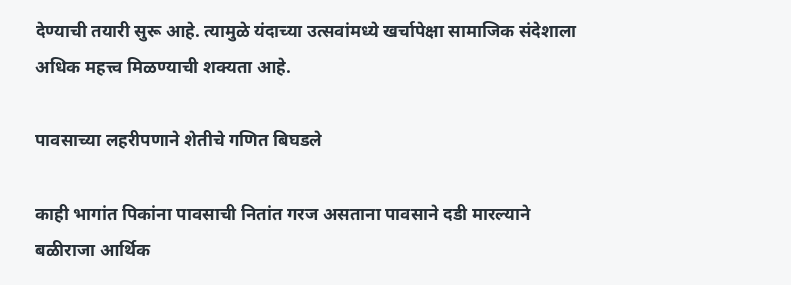देण्याची तयारी सुरू आहे. त्यामुळे यंदाच्या उत्सवांमध्ये खर्चापेक्षा सामाजिक संदेशाला अधिक महत्त्व मिळण्याची शक्यता आहे.

पावसाच्या लहरीपणाने शेतीचे गणित बिघडले

काही भागांत पिकांना पावसाची नितांत गरज असताना पावसाने दडी मारल्याने बळीराजा आर्थिक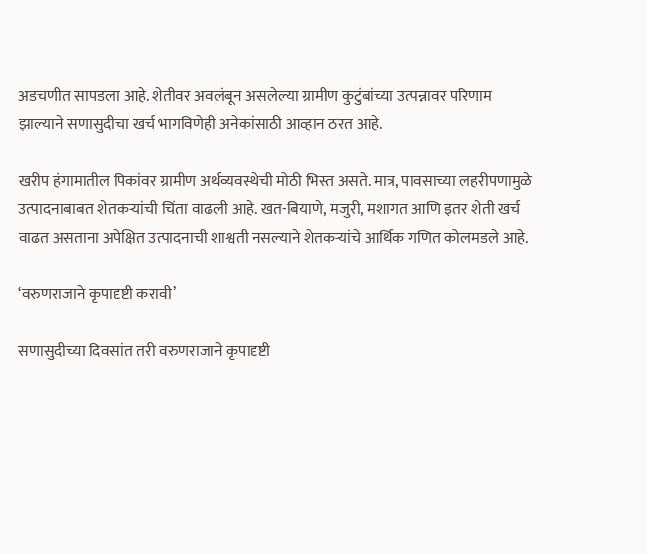अडचणीत सापडला आहे. शेतीवर अवलंबून असलेल्या ग्रामीण कुटुंबांच्या उत्पन्नावर परिणाम झाल्याने सणासुदीचा खर्च भागविणेही अनेकांसाठी आव्हान ठरत आहे.

खरीप हंगामातील पिकांवर ग्रामीण अर्थव्यवस्थेची मोठी भिस्त असते. मात्र, पावसाच्या लहरीपणामुळे उत्पादनाबाबत शेतकऱ्यांची चिंता वाढली आहे. खत-बियाणे, मजुरी, मशागत आणि इतर शेती खर्च वाढत असताना अपेक्षित उत्पादनाची शाश्वती नसल्याने शेतकऱ्यांचे आर्थिक गणित कोलमडले आहे.

‘वरुणराजाने कृपादृष्टी करावी’

सणासुदीच्या दिवसांत तरी वरुणराजाने कृपादृष्टी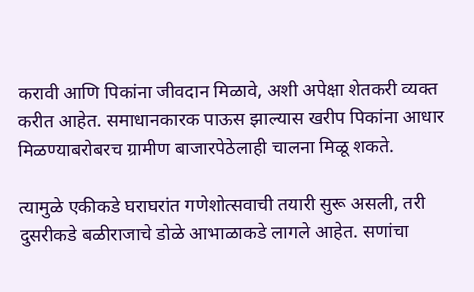करावी आणि पिकांना जीवदान मिळावे, अशी अपेक्षा शेतकरी व्यक्त करीत आहेत. समाधानकारक पाऊस झाल्यास खरीप पिकांना आधार मिळण्याबरोबरच ग्रामीण बाजारपेठेलाही चालना मिळू शकते.

त्यामुळे एकीकडे घराघरांत गणेशोत्सवाची तयारी सुरू असली, तरी दुसरीकडे बळीराजाचे डोळे आभाळाकडे लागले आहेत. सणांचा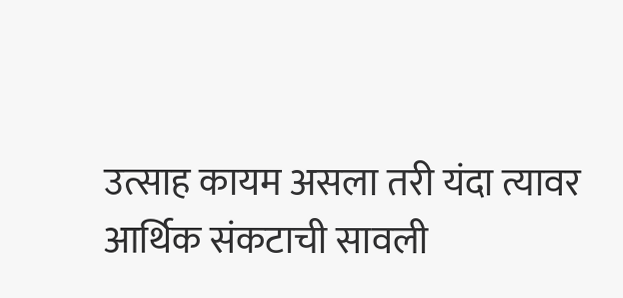उत्साह कायम असला तरी यंदा त्यावर आर्थिक संकटाची सावली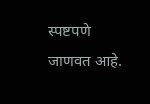स्पष्टपणे जाणवत आहे.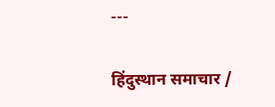---

हिंदुस्थान समाचार /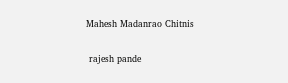Mahesh Madanrao Chitnis


 rajesh pande